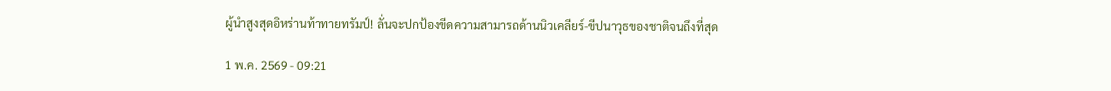ผู้นำสูงสุดอิหร่านท้าทายทรัมป์! ลั่นจะปกป้องขีดความสามารถด้านนิวเคลียร์-ขีปนาวุธของชาติจนถึงที่สุด

1 พ.ค. 2569 - 09:21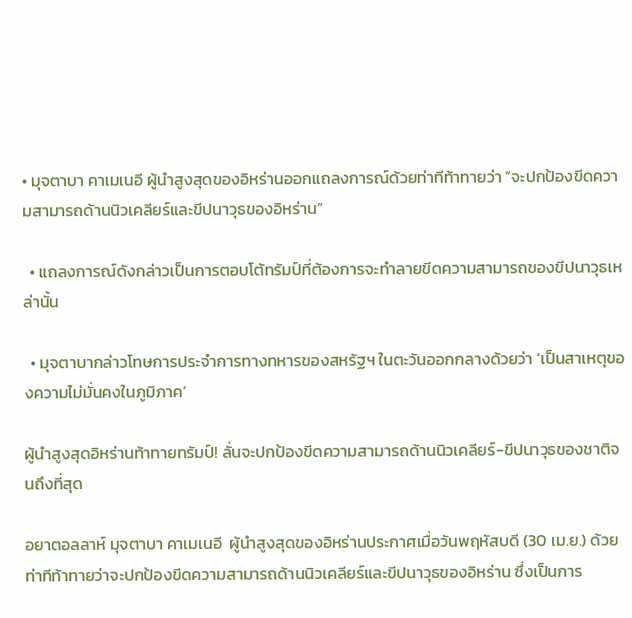• มุจตาบา คาเมเนอี ผู้นำสูงสุดของอิหร่านออกแถลงการณ์ด้วยท่าทีท้าทายว่า “จะปกป้องขีดความสามารถด้านนิวเคลียร์และขีปนาวุธของอิหร่าน”

  • แถลงการณ์ดังกล่าวเป็นการตอบโต้ทรัมป์ที่ต้องการจะทำลายขีดความสามารถของขีปนาวุธเหล่านั้น

  • มุจตาบากล่าวโทษการประจำการทางทหารของสหรัฐฯ ในตะวันออกกลางด้วยว่า ‘เป็นสาเหตุของความไม่มั่นคงในภูมิภาค’

ผู้นำสูงสุดอิหร่านท้าทายทรัมป์! ลั่นจะปกป้องขีดความสามารถด้านนิวเคลียร์-ขีปนาวุธของชาติจนถึงที่สุด

อยาตอลลาห์ มุจตาบา คาเมเนอี  ผู้นำสูงสุดของอิหร่านประกาศเมื่อวันพฤหัสบดี (30 เม.ย.) ด้วยท่าทีท้าทายว่าจะปกป้องขีดความสามารถด้านนิวเคลียร์และขีปนาวุธของอิหร่าน ซึ่งเป็นการ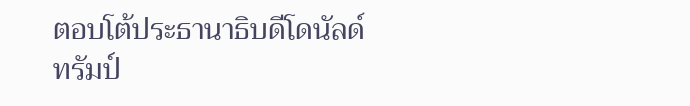ตอบโต้ประธานาธิบดีโดนัลด์ ทรัมป์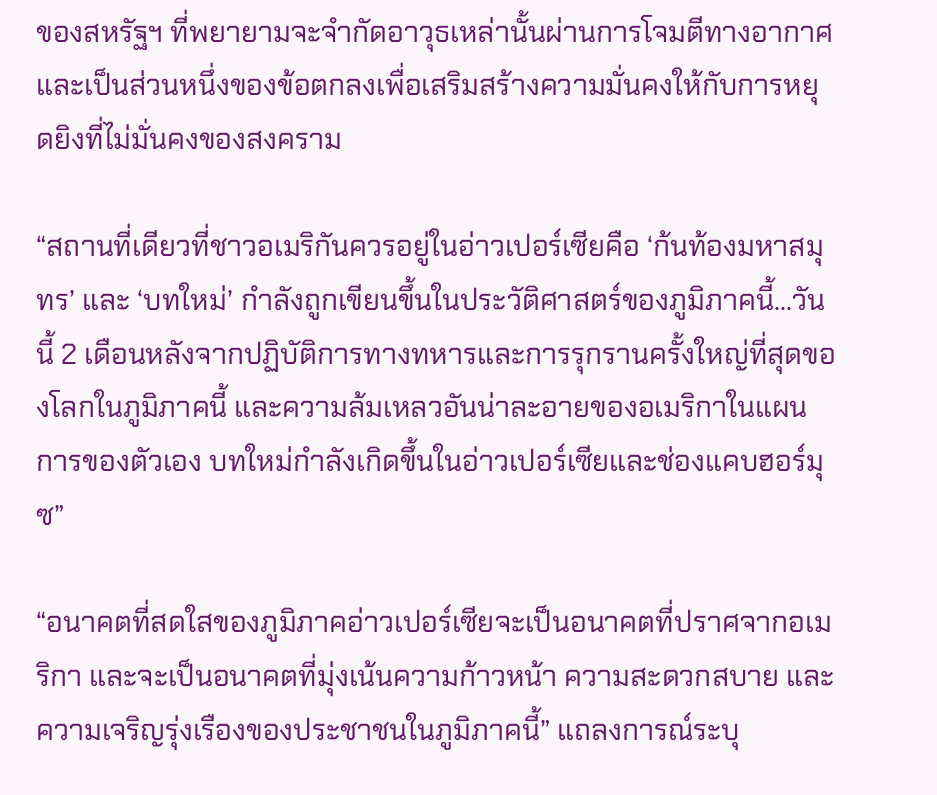ของสหรัฐฯ ที่พยายามจะจำกัดอาวุธเหล่านั้นผ่านการโจมตีทางอากาศและเป็นส่วนหนึ่งของข้อตกลงเพื่อเสริมสร้างความมั่นคงให้กับการหยุดยิงที่ไม่มั่นคงของสงคราม

“สถานที่เดียวที่ชาวอเมริกันควรอยู่ในอ่าวเปอร์เซียคือ ‘ก้นท้องมหาสมุทร’ และ ‘บทใหม่’ กำลังถูกเขียนขึ้นในประวัติศาสตร์ของภูมิภาคนี้...วันนี้ 2 เดือนหลังจากปฏิบัติการทางทหารและการรุกรานครั้งใหญ่ที่สุดของโลกในภูมิภาคนี้ และความล้มเหลวอันน่าละอายของอเมริกาในแผนการของตัวเอง บทใหม่กำลังเกิดขึ้นในอ่าวเปอร์เซียและช่องแคบฮอร์มุซ”

“อนาคตที่สดใสของภูมิภาคอ่าวเปอร์เซียจะเป็นอนาคตที่ปราศจากอเมริกา และจะเป็นอนาคตที่มุ่งเน้นความก้าวหน้า ความสะดวกสบาย และความเจริญรุ่งเรืองของประชาชนในภูมิภาคนี้” แถลงการณ์ระบุ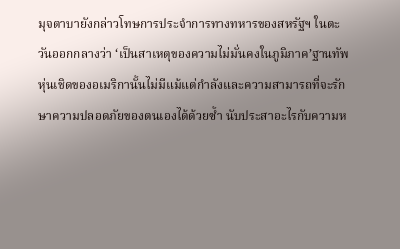มุจตาบายังกล่าวโทษการประจำการทางทหารของสหรัฐฯ ในตะวันออกกลางว่า ‘เป็นสาเหตุของความไม่มั่นคงในภูมิภาค’ฐานทัพหุ่นเชิดของอเมริกานั้นไม่มีแม้แต่กำลังและความสามารถที่จะรักษาความปลอดภัยของตนเองได้ด้วยซ้ำ นับประสาอะไรกับความห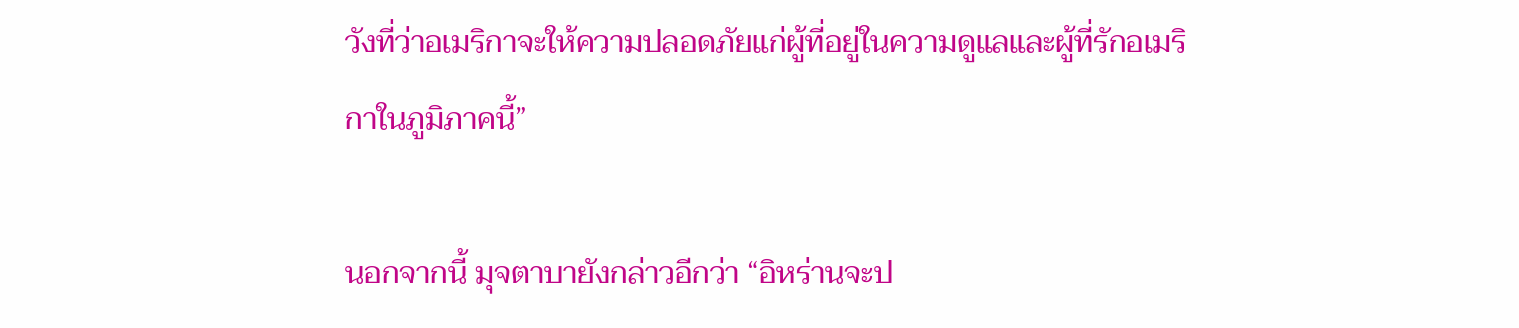วังที่ว่าอเมริกาจะให้ความปลอดภัยแก่ผู้ที่อยู่ในความดูแลและผู้ที่รักอเมริกาในภูมิภาคนี้”

นอกจากนี้ มุจตาบายังกล่าวอีกว่า “อิหร่านจะป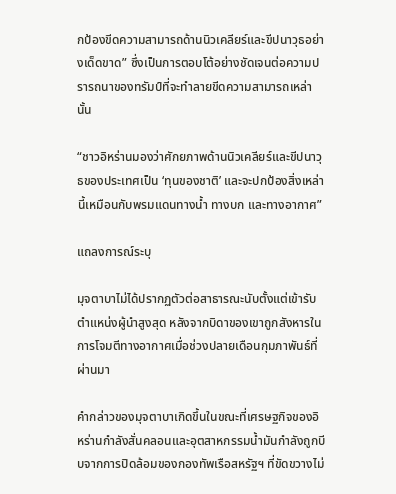กป้องขีดความสามารถด้านนิวเคลียร์และขีปนาวุธอย่างเด็ดขาด” ซึ่งเป็นการตอบโต้อย่างชัดเจนต่อความปรารถนาของทรัมป์ที่จะทำลายขีดความสามารถเหล่านั้น

“ชาวอิหร่านมองว่าศักยภาพด้านนิวเคลียร์และขีปนาวุธของประเทศเป็น ‘ทุนของชาติ’ และจะปกป้องสิ่งเหล่านี้เหมือนกับพรมแดนทางน้ำ ทางบก และทางอากาศ”

แถลงการณ์ระบุ

มุจตาบาไม่ได้ปรากฏตัวต่อสาธารณะนับตั้งแต่เข้ารับตำแหน่งผู้นำสูงสุด หลังจากบิดาของเขาถูกสังหารในการโจมตีทางอากาศเมื่อช่วงปลายเดือนกุมภาพันธ์ที่ผ่านมา

คำกล่าวของมุจตาบาเกิดขึ้นในขณะที่เศรษฐกิจของอิหร่านกำลังสั่นคลอนและอุตสาหกรรมน้ำมันกำลังถูกบีบจากการปิดล้อมของกองทัพเรือสหรัฐฯ ที่ขัดขวางไม่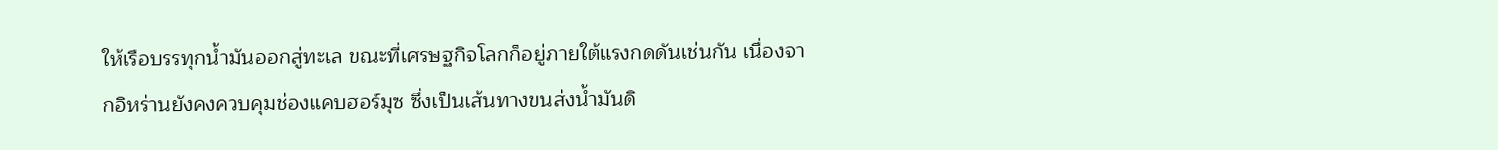ให้เรือบรรทุกน้ำมันออกสู่ทะเล ขณะที่เศรษฐกิจโลกก็อยู่ภายใต้แรงกดดันเช่นกัน เนื่องจากอิหร่านยังคงควบคุมช่องแคบฮอร์มุซ ซึ่งเป็นเส้นทางขนส่งน้ำมันดิ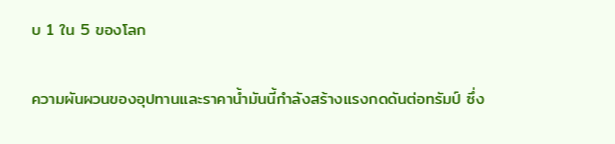บ 1 ใน 5 ของโลก

ความผันผวนของอุปทานและราคาน้ำมันนี้กำลังสร้างแรงกดดันต่อทรัมป์ ซึ่ง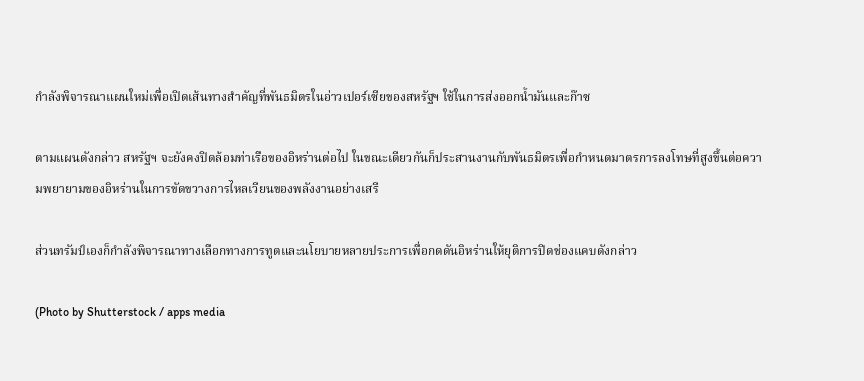กำลังพิจารณาแผนใหม่เพื่อเปิดเส้นทางสำคัญที่พันธมิตรในอ่าวเปอร์เซียของสหรัฐฯ ใช้ในการส่งออกน้ำมันและก๊าซ

ตามแผนดังกล่าว สหรัฐฯ จะยังคงปิดล้อมท่าเรือของอิหร่านต่อไป ในขณะเดียวกันก็ประสานงานกับพันธมิตรเพื่อกำหนดมาตรการลงโทษที่สูงขึ้นต่อความพยายามของอิหร่านในการขัดขวางการไหลเวียนของพลังงานอย่างเสรี

ส่วนทรัมป์เองก็กำลังพิจารณาทางเลือกทางการทูตและนโยบายหลายประการเพื่อกดดันอิหร่านให้ยุติการปิดช่องแคบดังกล่าว

(Photo by Shutterstock / apps media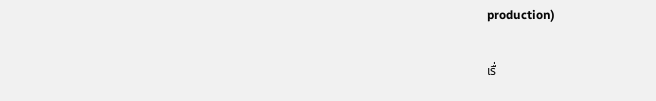production)

เรื่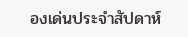องเด่นประจำสัปดาห์